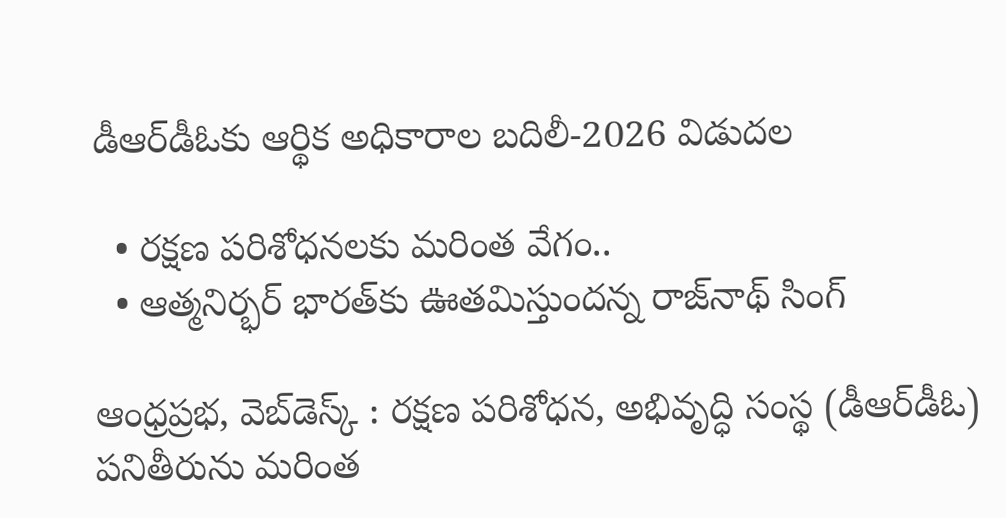డీఆర్‌డీఓకు ఆర్థిక అధికారాల బదిలీ-2026 విడుదల

  • రక్షణ పరిశోధనలకు మరింత వేగం..
  • ఆత్మనిర్భర్ భారత్‌కు ఊతమిస్తుందన్న రాజ్‌నాథ్ సింగ్

ఆంధ్రప్రభ, వెబ్‌డెస్క్ : రక్షణ పరిశోధన, అభివృద్ధి సంస్థ (డీఆర్‌డీఓ) పనితీరును మరింత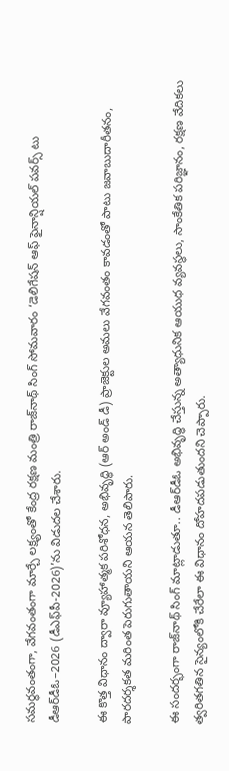సమర్థవంతంగా, వేగవంతంగా మార్చే లక్ష్యంతో కేంద్ర రక్షణ మంత్రి రాజ్‌నాథ్ సింగ్ సోమవారం ‘డెలిగేషన్ ఆఫ్ ఫైనాన్షియల్ పవర్స్ టు డీఆర్‌డీఓ–2026 (డీఎఫ్‌పీ-2026)’ను విడుదల చేశారు.

ఈ కొత్త విధానం ద్వారా వ్యూహాత్మక పరిశోధన, అభివృద్ధి (ఆర్ అండ్ డీ) ప్రాజెక్టుల అమలు వేగవంతం కావడంతో పాటు జవాబుదారీతనం, పారదర్శకత మరింత పెరుగుతాయని ఆయన తెలిపారు.

ఈ సందర్భంగా రాజ్‌నాథ్ సింగ్ మాట్లాడుతూ.. డీఆర్‌డీఓ అభివృద్ధి చేస్తున్న అత్యాధునిక ఆయుధ వ్యవస్థలు, సాంకేతిక పరిజ్ఞానం, రక్షణ వేదికలు త్వరితగతిన సైన్యంలోకి చేరేలా ఈ విధానం దోహదపడుతుందని చెప్పారు.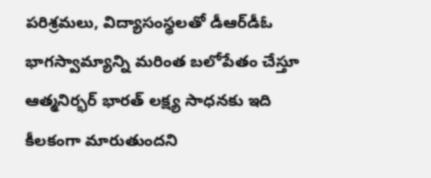పరిశ్రమలు, విద్యాసంస్థలతో డీఆర్‌డీఓ భాగస్వామ్యాన్ని మరింత బలోపేతం చేస్తూ ఆత్మనిర్భర్ భారత్ లక్ష్య సాధనకు ఇది కీలకంగా మారుతుందని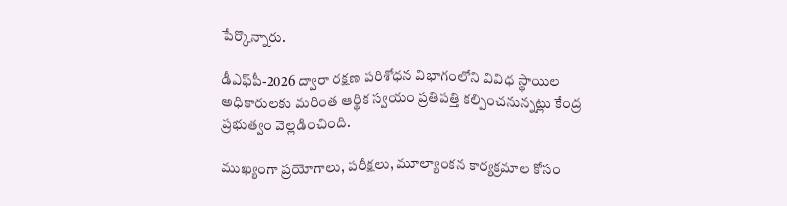పేర్కొన్నారు.

డీఎఫ్‌పీ-2026 ద్వారా రక్షణ పరిశోధన విభాగంలోని వివిధ స్థాయిల అధికారులకు మరింత ఆర్థిక స్వయం ప్రతిపత్తి కల్పించనున్నట్లు కేంద్ర ప్రభుత్వం వెల్లడించింది.

ముఖ్యంగా ప్రయోగాలు, పరీక్షలు, మూల్యాంకన కార్యక్రమాల కోసం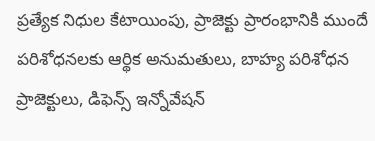ప్రత్యేక నిధుల కేటాయింపు, ప్రాజెక్టు ప్రారంభానికి ముందే పరిశోధనలకు ఆర్థిక అనుమతులు, బాహ్య పరిశోధన ప్రాజెక్టులు, డిఫెన్స్ ఇన్నోవేషన్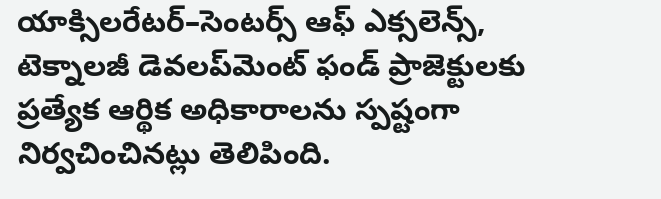యాక్సిలరేటర్–సెంటర్స్ ఆఫ్ ఎక్సలెన్స్, టెక్నాలజీ డెవలప్‌మెంట్ ఫండ్ ప్రాజెక్టులకు ప్రత్యేక ఆర్థిక అధికారాలను స్పష్టంగా నిర్వచించినట్లు తెలిపింది.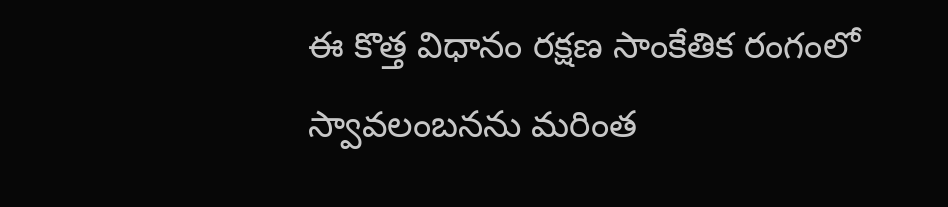ఈ కొత్త విధానం రక్షణ సాంకేతిక రంగంలో స్వావలంబనను మరింత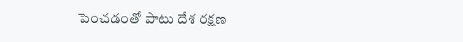పెంచడంతో పాటు దేశ రక్షణ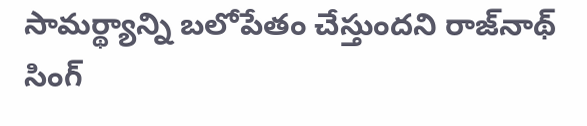సామర్థ్యాన్ని బలోపేతం చేస్తుందని రాజ్‌నాథ్ సింగ్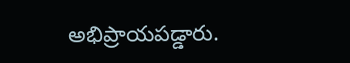అభిప్రాయపడ్డారు.